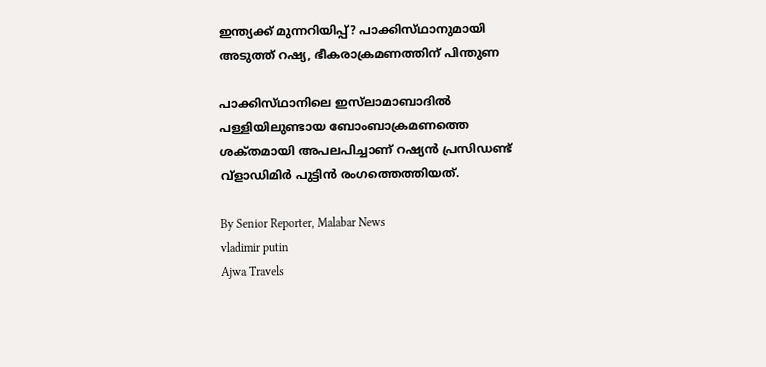ഇന്ത്യക്ക് മുന്നറിയിപ്പ്? പാക്കിസ്‌ഥാനുമായി അടുത്ത് റഷ്യ, ഭീകരാക്രമണത്തിന് പിന്തുണ

പാക്കിസ്‌ഥാനിലെ ഇസ്‌ലാമാബാദിൽ പള്ളിയിലുണ്ടായ ബോംബാക്രമണത്തെ ശക്‌തമായി അപലപിച്ചാണ് റഷ്യൻ പ്രസിഡണ്ട് വ്ളാഡിമിർ പുട്ടിൻ രംഗത്തെത്തിയത്.

By Senior Reporter, Malabar News
vladimir putin
Ajwa Travels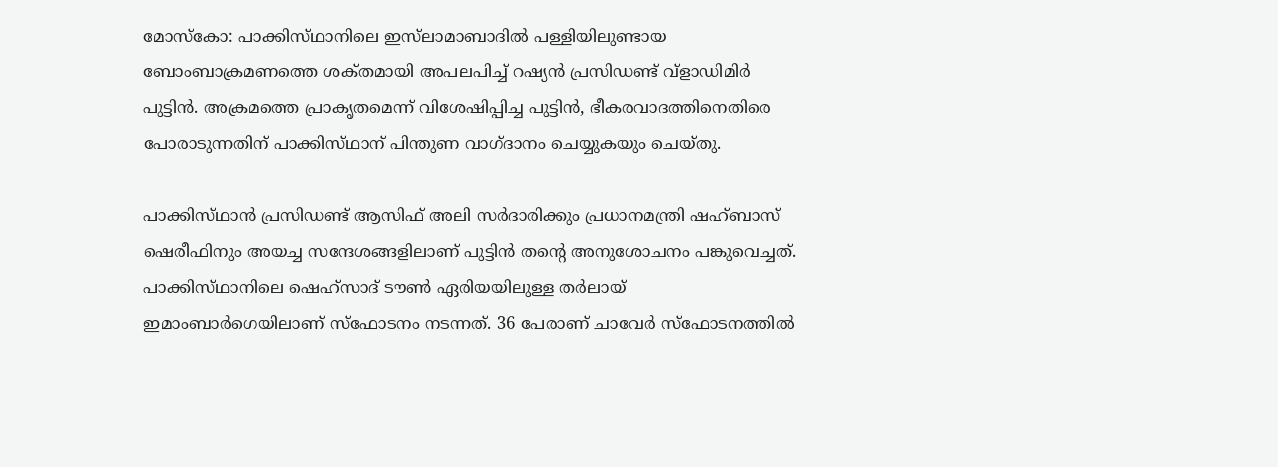മോസ്‌കോ: പാക്കിസ്‌ഥാനിലെ ഇസ്‌ലാമാബാദിൽ പള്ളിയിലുണ്ടായ ബോംബാക്രമണത്തെ ശക്‌തമായി അപലപിച്ച് റഷ്യൻ പ്രസിഡണ്ട് വ്ളാഡിമിർ പുട്ടിൻ. അക്രമത്തെ പ്രാകൃതമെന്ന് വിശേഷിപ്പിച്ച പുട്ടിൻ, ഭീകരവാദത്തിനെതിരെ പോരാടുന്നതിന് പാക്കിസ്‌ഥാന് പിന്തുണ വാഗ്‌ദാനം ചെയ്യുകയും ചെയ്‌തു.

പാക്കിസ്‌ഥാൻ പ്രസിഡണ്ട് ആസിഫ് അലി സർദാരിക്കും പ്രധാനമന്ത്രി ഷഹ്ബാസ് ഷെരീഫിനും അയച്ച സന്ദേശങ്ങളിലാണ് പുട്ടിൻ തന്റെ അനുശോചനം പങ്കുവെച്ചത്. പാക്കിസ്‌ഥാനിലെ ഷെഹ്സാദ് ടൗൺ ഏരിയയിലുള്ള തർലായ് ഇമാംബാർഗെയിലാണ് സ്‌ഫോടനം നടന്നത്. 36 പേരാണ് ചാവേർ സ്‌ഫോടനത്തിൽ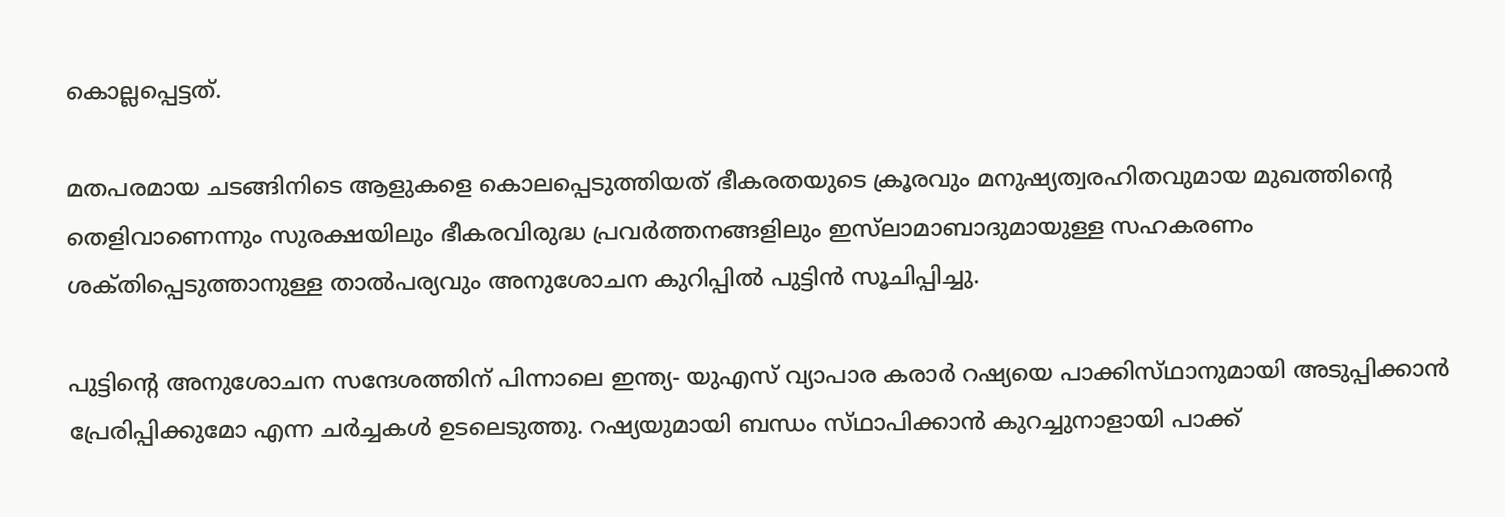കൊല്ലപ്പെട്ടത്.

മതപരമായ ചടങ്ങിനിടെ ആളുകളെ കൊലപ്പെടുത്തിയത് ഭീകരതയുടെ ക്രൂരവും മനുഷ്യത്വരഹിതവുമായ മുഖത്തിന്റെ തെളിവാണെന്നും സുരക്ഷയിലും ഭീകരവിരുദ്ധ പ്രവർത്തനങ്ങളിലും ഇസ്‌ലാമാബാദുമായുള്ള സഹകരണം ശക്‌തിപ്പെടുത്താനുള്ള താൽപര്യവും അനുശോചന കുറിപ്പിൽ പുട്ടിൻ സൂചിപ്പിച്ചു.

പുട്ടിന്റെ അനുശോചന സന്ദേശത്തിന് പിന്നാലെ ഇന്ത്യ- യുഎസ് വ്യാപാര കരാർ റഷ്യയെ പാക്കിസ്‌ഥാനുമായി അടുപ്പിക്കാൻ പ്രേരിപ്പിക്കുമോ എന്ന ചർച്ചകൾ ഉടലെടുത്തു. റഷ്യയുമായി ബന്ധം സ്‌ഥാപിക്കാൻ കുറച്ചുനാളായി പാക്ക്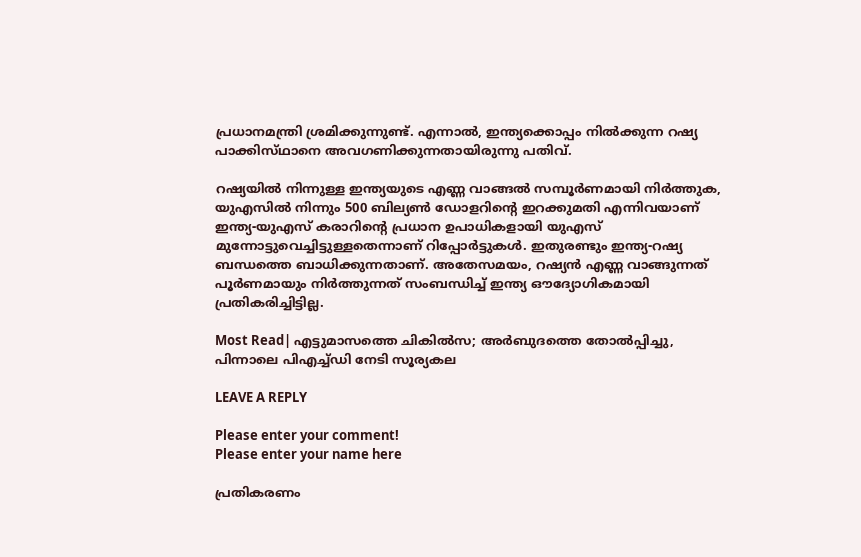പ്രധാനമന്ത്രി ശ്രമിക്കുന്നുണ്ട്. എന്നാൽ, ഇന്ത്യക്കൊപ്പം നിൽക്കുന്ന റഷ്യ പാക്കിസ്‌ഥാനെ അവഗണിക്കുന്നതായിരുന്നു പതിവ്.

റഷ്യയിൽ നിന്നുള്ള ഇന്ത്യയുടെ എണ്ണ വാങ്ങൽ സമ്പൂർണമായി നിർത്തുക, യുഎസിൽ നിന്നും 500 ബില്യൺ ഡോളറിന്റെ ഇറക്കുമതി എന്നിവയാണ് ഇന്ത്യ-യുഎസ് കരാറിന്റെ പ്രധാന ഉപാധികളായി യുഎസ് മുന്നോട്ടുവെച്ചിട്ടുള്ളതെന്നാണ് റിപ്പോർട്ടുകൾ. ഇതുരണ്ടും ഇന്ത്യ-റഷ്യ ബന്ധത്തെ ബാധിക്കുന്നതാണ്. അതേസമയം, റഷ്യൻ എണ്ണ വാങ്ങുന്നത് പൂർണമായും നിർത്തുന്നത് സംബന്ധിച്ച് ഇന്ത്യ ഔദ്യോഗികമായി പ്രതികരിച്ചിട്ടില്ല.

Most Read| എട്ടുമാസത്തെ ചികിൽസ; അർബുദത്തെ തോൽപ്പിച്ചു, പിന്നാലെ പിഎച്ച്ഡി നേടി സൂര്യകല

LEAVE A REPLY

Please enter your comment!
Please enter your name here

പ്രതികരണം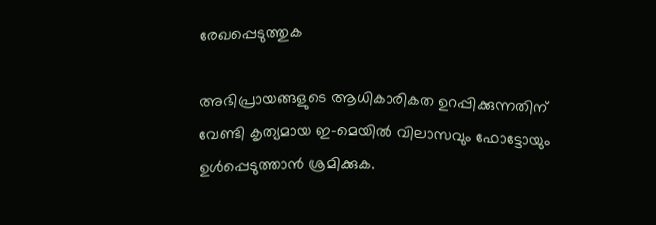രേഖപ്പെടുത്തുക

അഭിപ്രായങ്ങളുടെ ആധികാരികത ഉറപ്പിക്കുന്നതിന് വേണ്ടി കൃത്യമായ ഇ-മെയിൽ വിലാസവും ഫോട്ടോയും ഉൾപ്പെടുത്താൻ ശ്രമിക്കുക.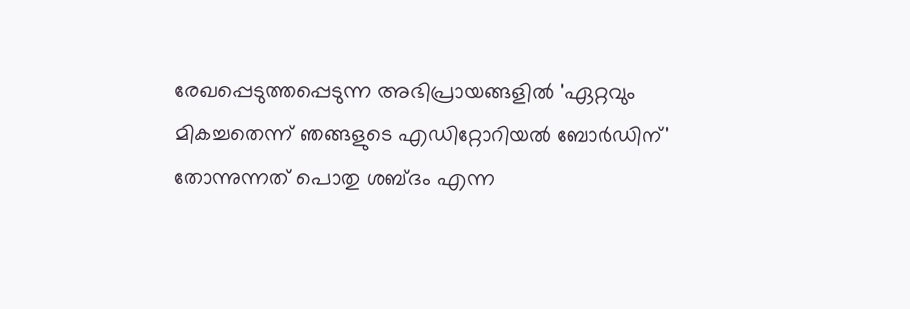രേഖപ്പെടുത്തപ്പെടുന്ന അഭിപ്രായങ്ങളിൽ 'ഏറ്റവും മികച്ചതെന്ന് ഞങ്ങളുടെ എഡിറ്റോറിയൽ ബോർഡിന്' തോന്നുന്നത് പൊതു ശബ്‌ദം എന്ന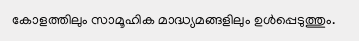കോളത്തിലും സാമൂഹിക മാദ്ധ്യമങ്ങളിലും ഉൾപ്പെടുത്തും.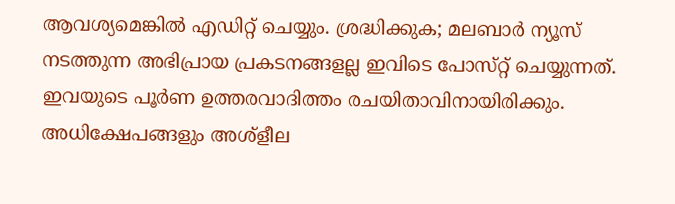ആവശ്യമെങ്കിൽ എഡിറ്റ് ചെയ്യും. ശ്രദ്ധിക്കുക; മലബാർ ന്യൂസ് നടത്തുന്ന അഭിപ്രായ പ്രകടനങ്ങളല്ല ഇവിടെ പോസ്‌റ്റ് ചെയ്യുന്നത്. ഇവയുടെ പൂർണ ഉത്തരവാദിത്തം രചയിതാവിനായിരിക്കും. അധിക്ഷേപങ്ങളും അശ്‌ളീല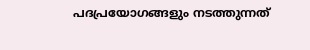പദപ്രയോഗങ്ങളും നടത്തുന്നത്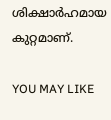ശിക്ഷാർഹമായ കുറ്റമാണ്.

YOU MAY LIKE